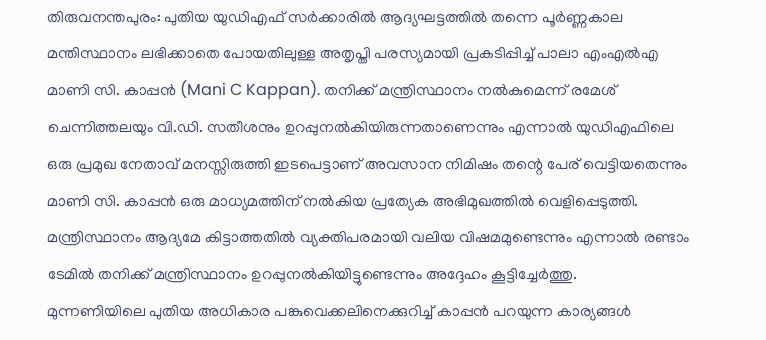തിരുവനന്തപുരം: പുതിയ യുഡിഎഫ് സർക്കാരിൽ ആദ്യഘട്ടത്തിൽ തന്നെ പൂർണ്ണകാല മന്തിസ്ഥാനം ലഭിക്കാതെ പോയതിലുള്ള അതൃപ്തി പരസ്യമായി പ്രകടിപ്പിച്ച് പാലാ എംഎൽഎ മാണി സി. കാപ്പൻ (Mani C Kappan). തനിക്ക് മന്ത്രിസ്ഥാനം നൽകുമെന്ന് രമേശ് ചെന്നിത്തലയും വി.ഡി. സതീശനും ഉറപ്പുനൽകിയിരുന്നതാണെന്നും എന്നാൽ യുഡിഎഫിലെ ഒരു പ്രമുഖ നേതാവ് മനസ്സിരുത്തി ഇടപെട്ടാണ് അവസാന നിമിഷം തന്റെ പേര് വെട്ടിയതെന്നും മാണി സി. കാപ്പൻ ഒരു മാധ്യമത്തിന് നൽകിയ പ്രത്യേക അഭിമുഖത്തിൽ വെളിപ്പെടുത്തി.
മന്ത്രിസ്ഥാനം ആദ്യമേ കിട്ടാത്തതിൽ വ്യക്തിപരമായി വലിയ വിഷമമുണ്ടെന്നും എന്നാൽ രണ്ടാം ടേമിൽ തനിക്ക് മന്ത്രിസ്ഥാനം ഉറപ്പുനൽകിയിട്ടുണ്ടെന്നും അദ്ദേഹം കൂട്ടിച്ചേർത്തു.
മുന്നണിയിലെ പുതിയ അധികാര പങ്കുവെക്കലിനെക്കുറിച്ച് കാപ്പൻ പറയുന്ന കാര്യങ്ങൾ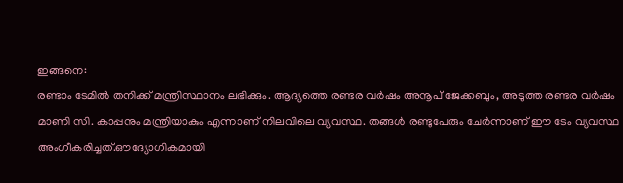ഇങ്ങനെ:
രണ്ടാം ടേമിൽ തനിക്ക് മന്ത്രിസ്ഥാനം ലഭിക്കും. ആദ്യത്തെ രണ്ടര വർഷം അനൂപ് ജേക്കബും, അടുത്ത രണ്ടര വർഷം മാണി സി. കാപ്പനും മന്ത്രിയാകും എന്നാണ് നിലവിലെ വ്യവസ്ഥ. തങ്ങൾ രണ്ടുപേരും ചേർന്നാണ് ഈ ടേം വ്യവസ്ഥ അംഗീകരിച്ചത്.ഔദ്യോഗികമായി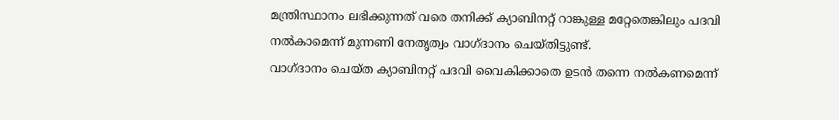മന്ത്രിസ്ഥാനം ലഭിക്കുന്നത് വരെ തനിക്ക് ക്യാബിനറ്റ് റാങ്കുള്ള മറ്റേതെങ്കിലും പദവി നൽകാമെന്ന് മുന്നണി നേതൃത്വം വാഗ്ദാനം ചെയ്തിട്ടുണ്ട്.
വാഗ്ദാനം ചെയ്ത ക്യാബിനറ്റ് പദവി വൈകിക്കാതെ ഉടൻ തന്നെ നൽകണമെന്ന്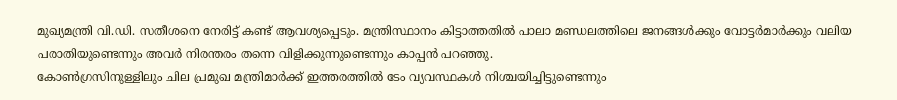മുഖ്യമന്ത്രി വി.ഡി. സതീശനെ നേരിട്ട് കണ്ട് ആവശ്യപ്പെടും. മന്ത്രിസ്ഥാനം കിട്ടാത്തതിൽ പാലാ മണ്ഡലത്തിലെ ജനങ്ങൾക്കും വോട്ടർമാർക്കും വലിയ പരാതിയുണ്ടെന്നും അവർ നിരന്തരം തന്നെ വിളിക്കുന്നുണ്ടെന്നും കാപ്പൻ പറഞ്ഞു.
കോൺഗ്രസിനുള്ളിലും ചില പ്രമുഖ മന്ത്രിമാർക്ക് ഇത്തരത്തിൽ ടേം വ്യവസ്ഥകൾ നിശ്ചയിച്ചിട്ടുണ്ടെന്നും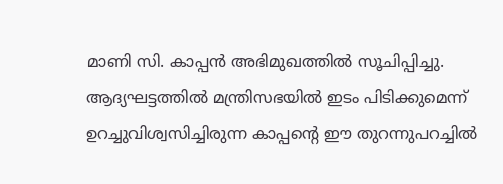മാണി സി. കാപ്പൻ അഭിമുഖത്തിൽ സൂചിപ്പിച്ചു. ആദ്യഘട്ടത്തിൽ മന്ത്രിസഭയിൽ ഇടം പിടിക്കുമെന്ന് ഉറച്ചുവിശ്വസിച്ചിരുന്ന കാപ്പന്റെ ഈ തുറന്നുപറച്ചിൽ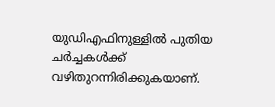യുഡിഎഫിനുള്ളിൽ പുതിയ ചർച്ചകൾക്ക് വഴിതുറന്നിരിക്കുകയാണ്.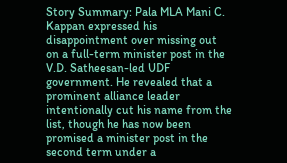Story Summary: Pala MLA Mani C. Kappan expressed his disappointment over missing out on a full-term minister post in the V.D. Satheesan-led UDF government. He revealed that a prominent alliance leader intentionally cut his name from the list, though he has now been promised a minister post in the second term under a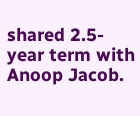shared 2.5-year term with Anoop Jacob.